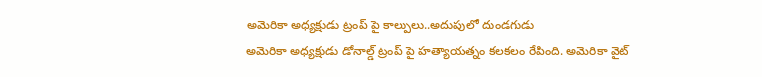అమెరికా అధ్యక్షుడు ట్రంప్ పై కాల్పులు..అదుపులో దుండగుడు
అమెరికా అధ్యక్షుడు డోనాల్డ్ ట్రంప్ పై హత్యాయత్నం కలకలం రేపింది. అమెరికా వైట్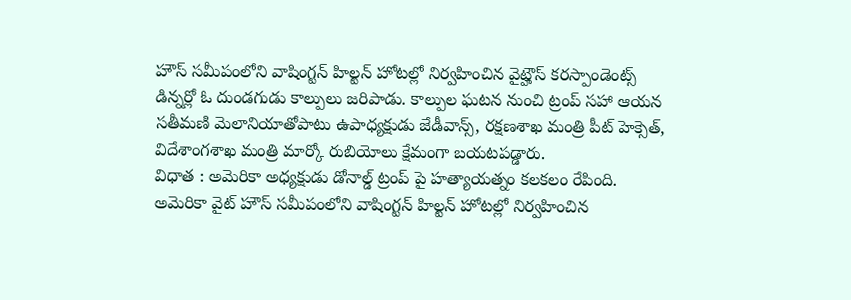హౌస్ సమీపంలోని వాషింగ్టన్ హిల్టన్ హోటల్లో నిర్వహించిన వైట్హౌస్ కరస్పాండెంట్స్ డిన్నర్లో ఓ దుండగుడు కాల్పులు జరిపాడు. కాల్పుల ఘటన నుంచి ట్రంప్ సహా ఆయన సతీమణి మెలానియాతోపాటు ఉపాధ్యక్షుడు జేడీవాన్స్, రక్షణశాఖ మంత్రి పీట్ హెక్సెత్, విదేశాంగశాఖ మంత్రి మార్కో రుబియోలు క్షేమంగా బయటపడ్డారు.
విధాత : అమెరికా అధ్యక్షుడు డోనాల్డ్ ట్రంప్ పై హత్యాయత్నం కలకలం రేపింది. అమెరికా వైట్ హౌస్ సమీపంలోని వాషింగ్టన్ హిల్టన్ హోటల్లో నిర్వహించిన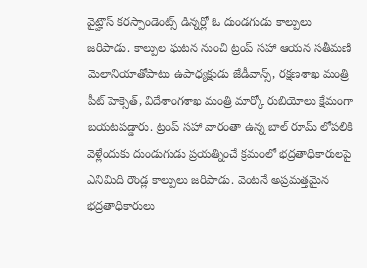వైట్హౌస్ కరస్పాండెంట్స్ డిన్నర్లో ఓ దుండగుడు కాల్పులు జరిపాడు. కాల్పుల ఘటన నుంచి ట్రంప్ సహా ఆయన సతీమణి మెలానియాతోపాటు ఉపాధ్యక్షుడు జేడీవాన్స్, రక్షణశాఖ మంత్రి పీట్ హెక్సెత్, విదేశాంగశాఖ మంత్రి మార్కో రుబియోలు క్షేమంగా బయటపడ్డారు. ట్రంప్ సహా వారంతా ఉన్న బాల్ రూమ్ లోపలికి వెళ్లేందుకు దుండుగుడు ప్రయత్నించే క్రమంలో భద్రతాధికారులపై ఎనిమిది రౌండ్ల కాల్పులు జరిపాడు. వెంటనే అప్రమత్తమైన భద్రతాధికారులు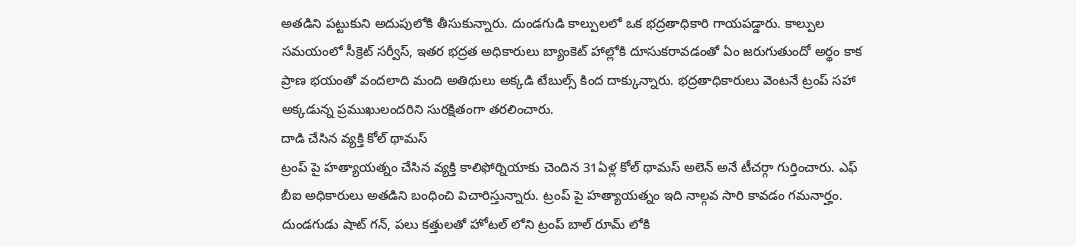అతడిని పట్టుకుని అదుపులోకి తీసుకున్నారు. దుండగుడి కాల్పులలో ఒక భద్రతాధికారి గాయపడ్డారు. కాల్పుల సమయంలో సీక్రెట్ సర్వీస్, ఇతర భద్రత అధికారులు బ్యాంకెట్ హాల్లోకి దూసుకరావడంతో ఏం జరుగుతుందో అర్థం కాక ప్రాణ భయంతో వందలాది మంది అతిథులు అక్కడి టేబుల్స్ కింద దాక్కున్నారు. భద్రతాధికారులు వెంటనే ట్రంప్ సహా అక్కడున్న ప్రముఖులందరిని సురక్షితంగా తరలించారు.
దాడి చేసిన వ్యక్తి కోల్ థామస్
ట్రంప్ పై హత్యాయత్నం చేసిన వ్యక్తి కాలిఫోర్నియాకు చెందిన 31ఏళ్ల కోల్ థామస్ అలెన్ అనే టీచర్గా గుర్తించారు. ఎఫ్ బీఐ అధికారులు అతడిని బంధించి విచారిస్తున్నారు. ట్రంప్ పై హత్యాయత్నం ఇది నాల్గవ సారి కావడం గమనార్హం. దుండగుడు షాట్ గన్, పలు కత్తులతో హోటల్ లోని ట్రంప్ బాల్ రూమ్ లోకి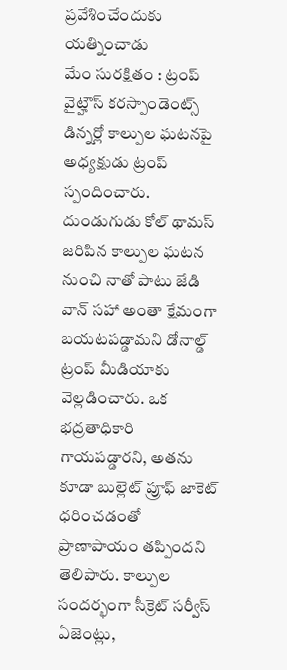ప్రవేశించేందుకు యత్నించాడు
మేం సురక్షితం : ట్రంప్
వైట్హౌస్ కరస్పాండెంట్స్ డిన్నర్లో కాల్పుల ఘటనపై అధ్యక్షుడు ట్రంప్ స్పందించారు. దుండుగుడు కోల్ థామస్ జరిపిన కాల్పుల ఘటన నుంచి నాతో పాటు జేడి వాన్ సహా అంతా క్షేమంగా బయటపడ్డామని డోనాల్డ్ ట్రంప్ మీడియాకు వెల్లడించారు. ఒక భద్రతాధికారి గాయపడ్డారని, అతను కూడా బుల్లెట్ ప్రూఫ్ జాకెట్ ధరించడంతో ప్రాణాపాయం తప్పిందని తెలిపారు. కాల్పుల సందర్భంగా సీక్రెట్ సర్వీస్ ఏజెంట్లు,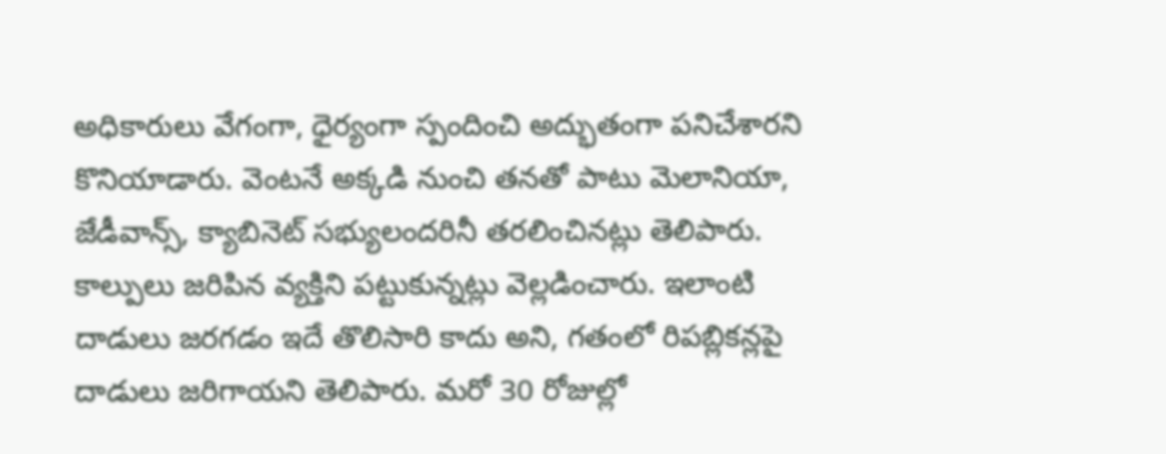అధికారులు వేగంగా, ధైర్యంగా స్పందించి అద్భుతంగా పనిచేశారని కొనియాడారు. వెంటనే అక్కడి నుంచి తనతో పాటు మెలానియా, జేడీవాన్స్, క్యాబినెట్ సభ్యులందరినీ తరలించినట్లు తెలిపారు. కాల్పులు జరిపిన వ్యక్తిని పట్టుకున్నట్లు వెల్లడించారు. ఇలాంటి దాడులు జరగడం ఇదే తొలిసారి కాదు అని, గతంలో రిపబ్లికన్లపై దాడులు జరిగాయని తెలిపారు. మరో 30 రోజుల్లో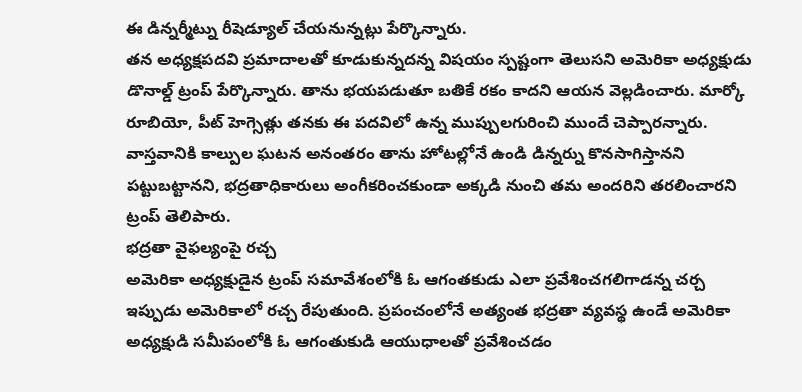ఈ డిన్నర్మీట్ను రీషెడ్యూల్ చేయనున్నట్లు పేర్కొన్నారు.
తన అధ్యక్షపదవి ప్రమాదాలతో కూడుకున్నదన్న విషయం స్పష్టంగా తెలుసని అమెరికా అధ్యక్షుడు డొనాల్డ్ ట్రంప్ పేర్కొన్నారు. తాను భయపడుతూ బతికే రకం కాదని ఆయన వెల్లడించారు. మార్కో రూబియో, పీట్ హెగ్సెత్లు తనకు ఈ పదవిలో ఉన్న ముప్పులగురించి ముందే చెప్పారన్నారు. వాస్తవానికి కాల్పుల ఘటన అనంతరం తాను హోటల్లోనే ఉండి డిన్నర్ను కొనసాగిస్తానని పట్టుబట్టానని, భద్రతాధికారులు అంగీకరించకుండా అక్కడి నుంచి తమ అందరిని తరలించారని ట్రంప్ తెలిపారు.
భద్రతా వైఫల్యంపై రచ్చ
అమెరికా అధ్యక్షుడైన ట్రంప్ సమావేశంలోకి ఓ ఆగంతకుడు ఎలా ప్రవేశించగలిగాడన్న చర్చ ఇప్పుడు అమెరికాలో రచ్చ రేపుతుంది. ప్రపంచంలోనే అత్యంత భద్రతా వ్యవస్థ ఉండే అమెరికా అధ్యక్షుడి సమీపంలోకి ఓ ఆగంతుకుడి ఆయుధాలతో ప్రవేశించడం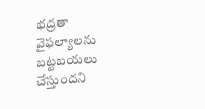భద్రతా వైఫల్యాలను బట్టబయలు చేస్తుందని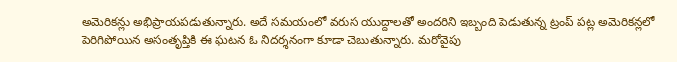అమెరికన్లు అభిప్రాయపడుతున్నారు. అదే సమయంలో వరుస యుద్దాలతో అందరిని ఇబ్బంది పెడుతున్న ట్రంప్ పట్ల అమెరికన్లలో పెరిగిపోయిన అసంతృప్తికి ఈ ఘటన ఓ నిదర్శనంగా కూడా చెబుతున్నారు. మరోవైపు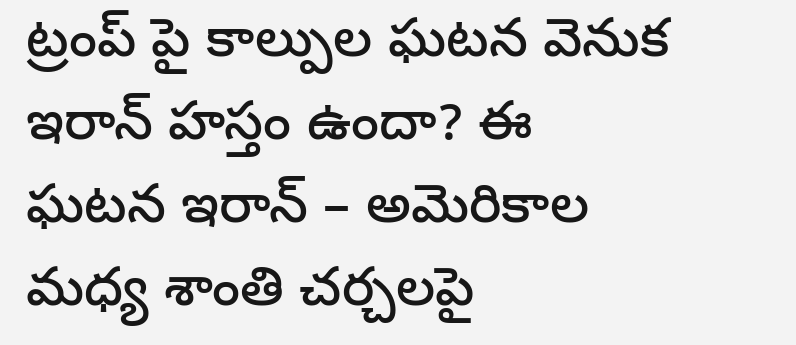ట్రంప్ పై కాల్పుల ఘటన వెనుక ఇరాన్ హస్తం ఉందా? ఈ ఘటన ఇరాన్ – అమెరికాల మధ్య శాంతి చర్చలపై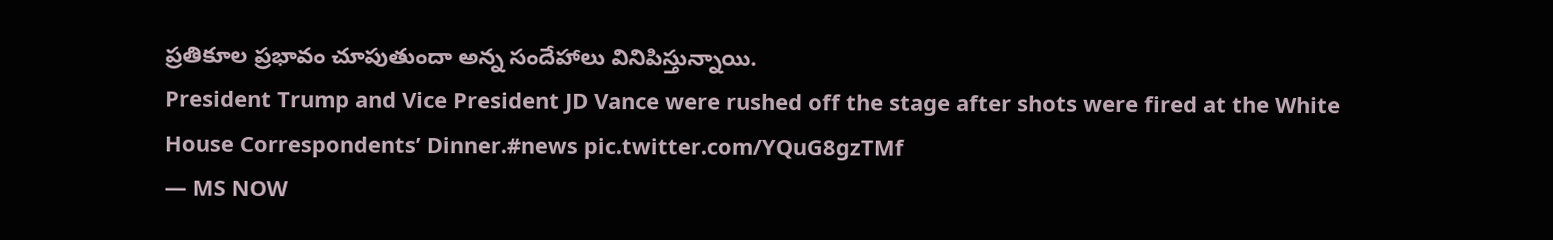ప్రతికూల ప్రభావం చూపుతుందా అన్న సందేహాలు వినిపిస్తున్నాయి.
President Trump and Vice President JD Vance were rushed off the stage after shots were fired at the White House Correspondents’ Dinner.#news pic.twitter.com/YQuG8gzTMf
— MS NOW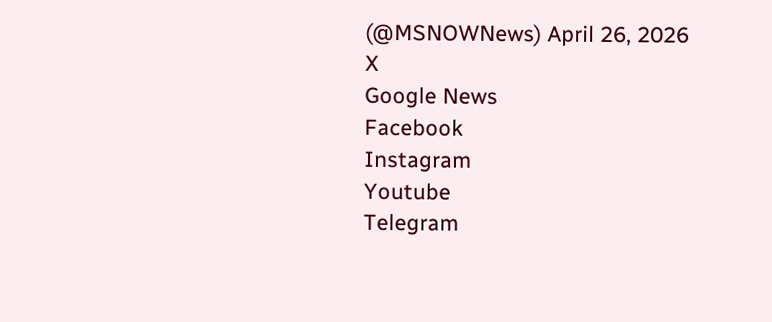(@MSNOWNews) April 26, 2026
X
Google News
Facebook
Instagram
Youtube
Telegram